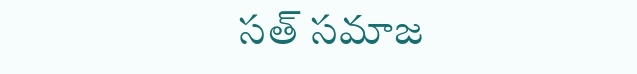సత్ సమాజ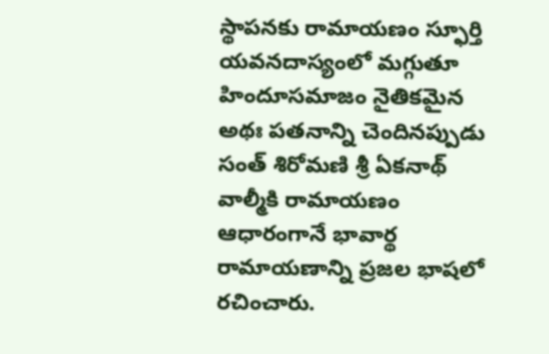స్థాపనకు రామాయణం స్ఫూర్తి
యవనదాస్యంలో మగ్గుతూ హిందూసమాజం నైతికమైన అథః పతనాన్ని చెందినప్పుడు సంత్ శిరోమణి శ్రీ ఏకనాథ్ వాల్మీకి రామాయణం ఆధారంగానే భావార్థ రామాయణాన్ని ప్రజల భాషలో రచించారు.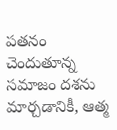పతనం చెందుతూన్న సమాజం దశను మార్చడానికీ, ఆత్మ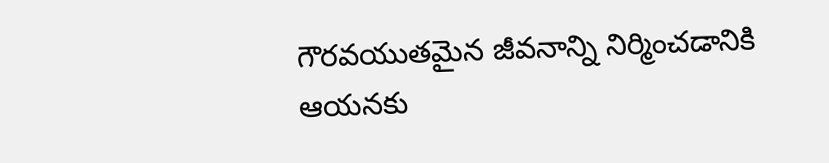గౌరవయుతమైన జీవనాన్ని నిర్మించడానికి ఆయనకు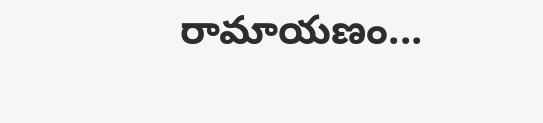రామాయణం...